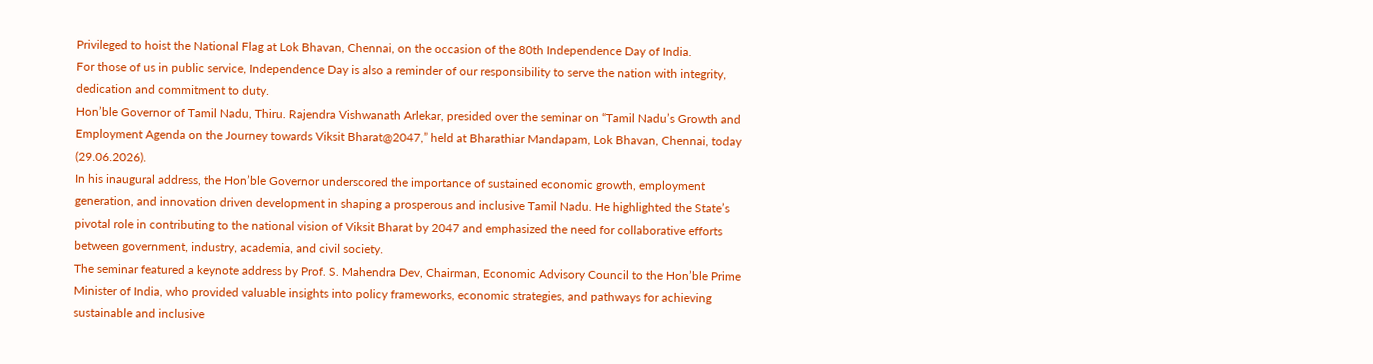Privileged to hoist the National Flag at Lok Bhavan, Chennai, on the occasion of the 80th Independence Day of India.
For those of us in public service, Independence Day is also a reminder of our responsibility to serve the nation with integrity, dedication and commitment to duty.
Hon’ble Governor of Tamil Nadu, Thiru. Rajendra Vishwanath Arlekar, presided over the seminar on “Tamil Nadu’s Growth and Employment Agenda on the Journey towards Viksit Bharat@2047,” held at Bharathiar Mandapam, Lok Bhavan, Chennai, today (29.06.2026).
In his inaugural address, the Hon’ble Governor underscored the importance of sustained economic growth, employment generation, and innovation driven development in shaping a prosperous and inclusive Tamil Nadu. He highlighted the State’s pivotal role in contributing to the national vision of Viksit Bharat by 2047 and emphasized the need for collaborative efforts between government, industry, academia, and civil society.
The seminar featured a keynote address by Prof. S. Mahendra Dev, Chairman, Economic Advisory Council to the Hon’ble Prime Minister of India, who provided valuable insights into policy frameworks, economic strategies, and pathways for achieving sustainable and inclusive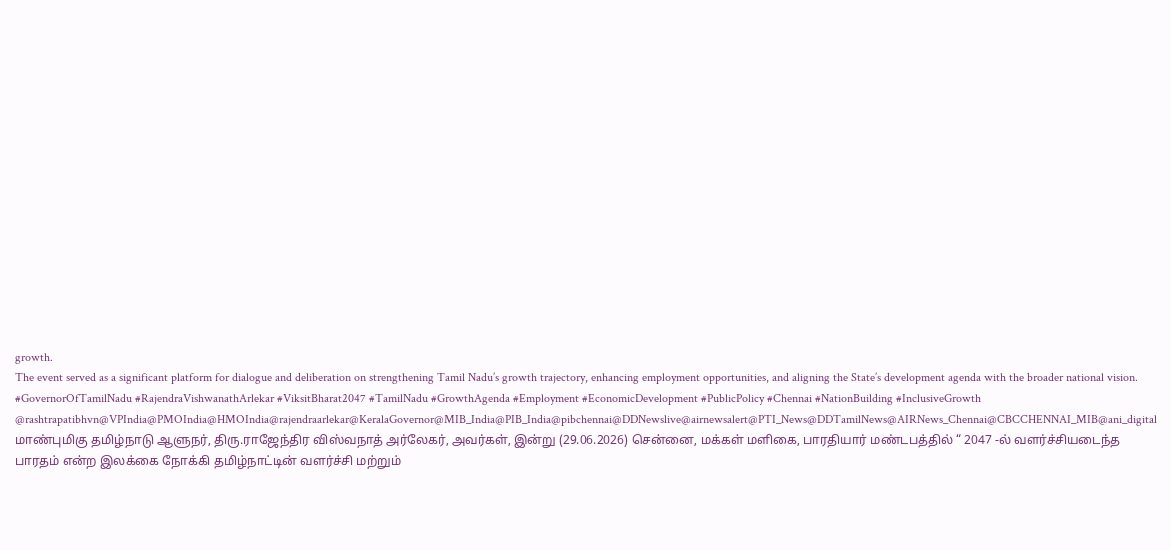growth.
The event served as a significant platform for dialogue and deliberation on strengthening Tamil Nadu’s growth trajectory, enhancing employment opportunities, and aligning the State’s development agenda with the broader national vision.
#GovernorOfTamilNadu #RajendraVishwanathArlekar #ViksitBharat2047 #TamilNadu #GrowthAgenda #Employment #EconomicDevelopment #PublicPolicy #Chennai #NationBuilding #InclusiveGrowth
@rashtrapatibhvn@VPIndia@PMOIndia@HMOIndia@rajendraarlekar@KeralaGovernor@MIB_India@PIB_India@pibchennai@DDNewslive@airnewsalert@PTI_News@DDTamilNews@AIRNews_Chennai@CBCCHENNAI_MIB@ani_digital
மாண்புமிகு தமிழ்நாடு ஆளுநர், திரு.ராஜேந்திர விஸ்வநாத் அர்லேகர், அவர்கள், இன்று (29.06.2026) சென்னை, மக்கள் மளிகை, பாரதியார் மண்டபத்தில் “ 2047 -ல் வளர்ச்சியடைந்த பாரதம் என்ற இலக்கை நோக்கி தமிழ்நாட்டின் வளர்ச்சி மற்றும்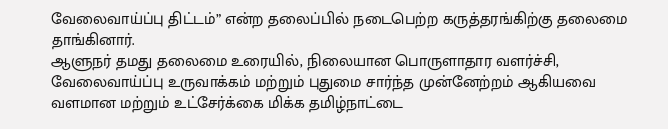வேலைவாய்ப்பு திட்டம்” என்ற தலைப்பில் நடைபெற்ற கருத்தரங்கிற்கு தலைமை தாங்கினார்.
ஆளுநர் தமது தலைமை உரையில், நிலையான பொருளாதார வளர்ச்சி, வேலைவாய்ப்பு உருவாக்கம் மற்றும் புதுமை சார்ந்த முன்னேற்றம் ஆகியவை வளமான மற்றும் உட்சேர்க்கை மிக்க தமிழ்நாட்டை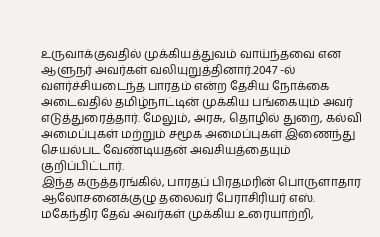உருவாக்குவதில் முக்கியத்துவம் வாய்ந்தவை என ஆளுநர் அவர்கள் வலியுறுத்தினார்.2047 -ல் வளர்ச்சியடைந்த பாரதம் என்ற தேசிய நோக்கை அடைவதில் தமிழ்நாட்டின் முக்கிய பங்கையும் அவர் எடுத்துரைத்தார். மேலும், அரசு, தொழில் துறை, கல்வி அமைப்புகள் மற்றும் சமூக அமைப்புகள் இணைந்து செயல்பட வேண்டியதன் அவசியத்தையும் குறிப்பிட்டார்.
இந்த கருத்தரங்கில், பாரதப் பிரதமரின் பொருளாதார ஆலோசனைக்குழு தலைவர் பேராசிரியர் எஸ். மகேந்திர தேவ் அவர்கள் முக்கிய உரையாற்றி,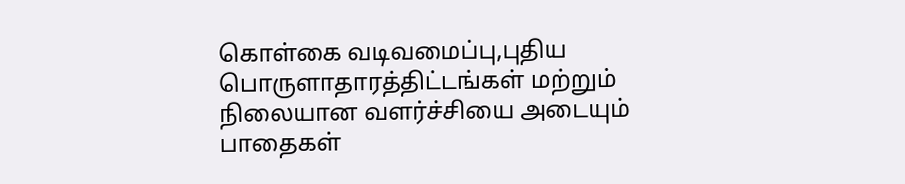கொள்கை வடிவமைப்பு,புதிய பொருளாதாரத்திட்டங்கள் மற்றும் நிலையான வளர்ச்சியை அடையும் பாதைகள்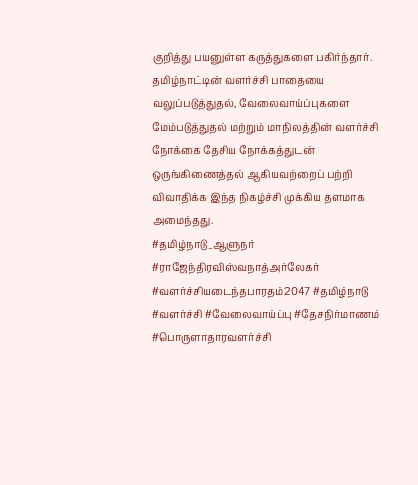குறித்து பயனுள்ள கருத்துகளை பகிர்ந்தார்.
தமிழ்நாட்டின் வளர்ச்சி பாதையை வலுப்படுத்துதல், வேலைவாய்ப்புகளை மேம்படுத்துதல் மற்றும் மாநிலத்தின் வளர்ச்சி நோக்கை தேசிய நோக்கத்துடன் ஒருங்கிணைத்தல் ஆகியவற்றைப் பற்றி விவாதிக்க இந்த நிகழ்ச்சி முக்கிய தளமாக அமைந்தது.
#தமிழ்நாடு_ஆளுநர் #ராஜேந்திரவிஸ்வநாத்அர்லேகர் #வளர்ச்சியடைந்தபாரதம்2047 #தமிழ்நாடு #வளர்ச்சி #வேலைவாய்ப்பு #தேசநிர்மாணம் #பொருளாதாரவளர்ச்சி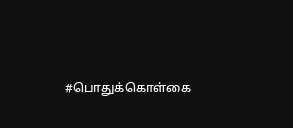#பொதுக்கொள்கை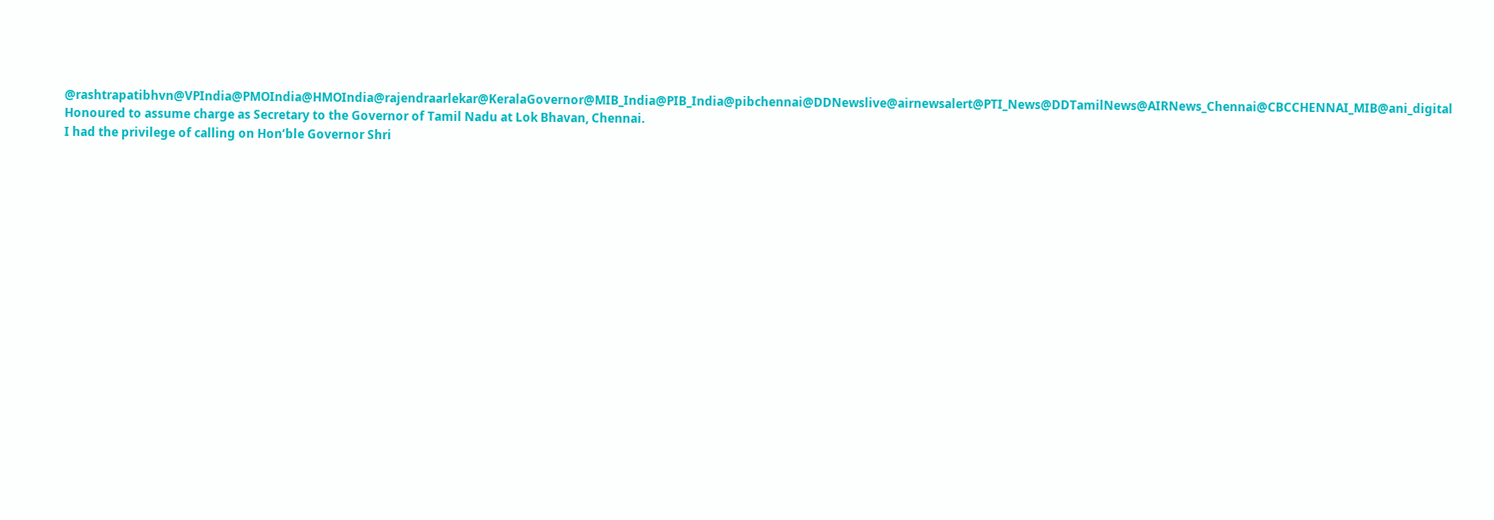@rashtrapatibhvn@VPIndia@PMOIndia@HMOIndia@rajendraarlekar@KeralaGovernor@MIB_India@PIB_India@pibchennai@DDNewslive@airnewsalert@PTI_News@DDTamilNews@AIRNews_Chennai@CBCCHENNAI_MIB@ani_digital
Honoured to assume charge as Secretary to the Governor of Tamil Nadu at Lok Bhavan, Chennai.
I had the privilege of calling on Hon’ble Governor Shri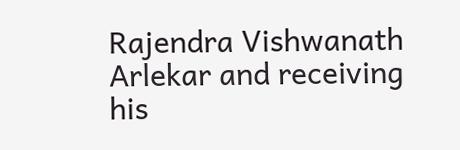Rajendra Vishwanath Arlekar and receiving his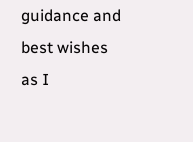guidance and best wishes as I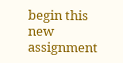begin this new assignment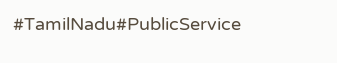#TamilNadu#PublicService